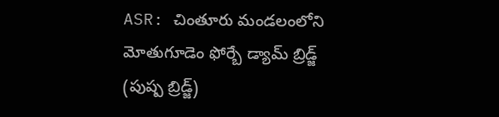ASR: చింతూరు మండలంలోని మోతుగూడెం ఫోర్బే డ్యామ్ బ్రిడ్జ్ (పుష్ప బ్రిడ్జ్)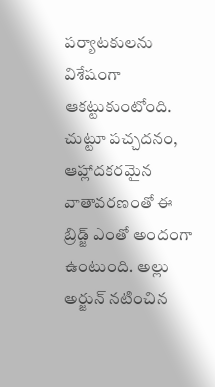పర్యాటకులను విశేషంగా ఆకట్టుకుంటోంది. చుట్టూ పచ్చదనం, ఆహ్లాదకరమైన వాతావరణంతో ఈ బ్రిడ్జ్ ఎంతో అందంగా ఉంటుంది. అల్లు అర్జున్ నటించిన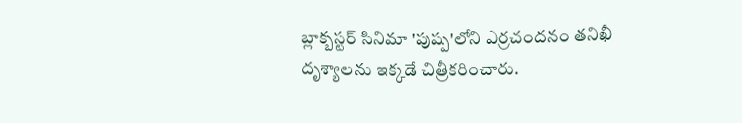బ్లాక్బస్టర్ సినిమా 'పుష్ప'లోని ఎర్రచందనం తనిఖీ దృశ్యాలను ఇక్కడే చిత్రీకరించారు.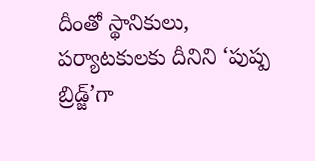దీంతో స్థానికులు, పర్యాటకులకు దీనిని ‘పుష్ప బ్రిడ్జ్’గా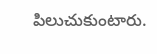పిలుచుకుంటారు.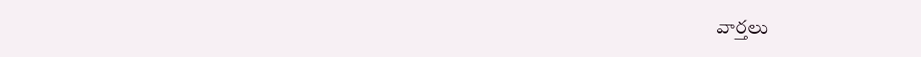వార్తలు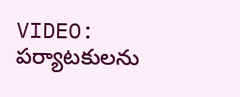VIDEO: పర్యాటకులను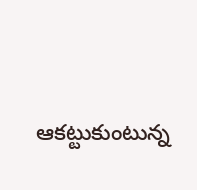ఆకట్టుకుంటున్న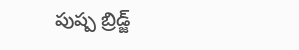పుష్ప బ్రిడ్జ్